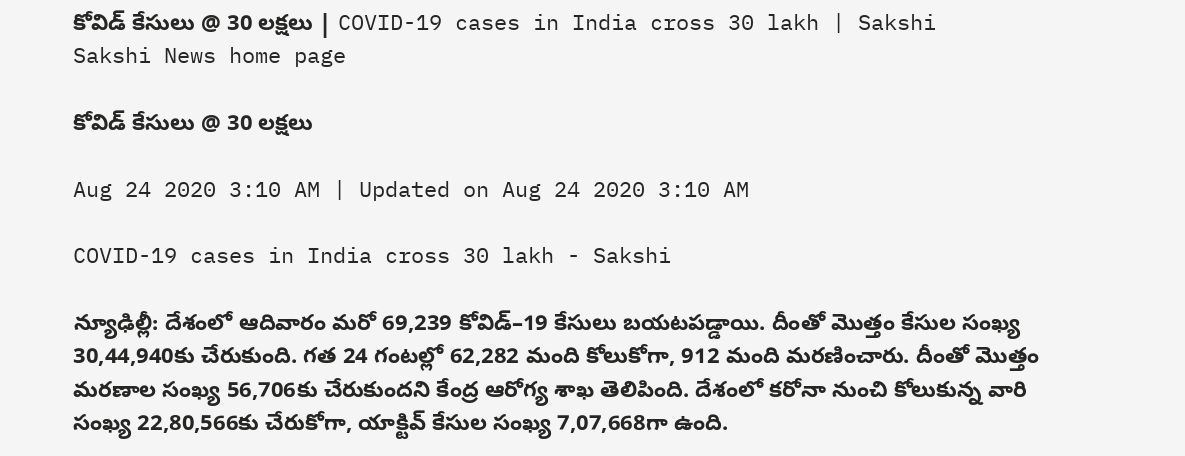కోవిడ్‌ కేసులు @ 30 లక్షలు | COVID-19 cases in India cross 30 lakh | Sakshi
Sakshi News home page

కోవిడ్‌ కేసులు @ 30 లక్షలు

Aug 24 2020 3:10 AM | Updated on Aug 24 2020 3:10 AM

COVID-19 cases in India cross 30 lakh - Sakshi

న్యూఢిల్లీ: దేశంలో ఆదివారం మరో 69,239 కోవిడ్‌–19 కేసులు బయటపడ్డాయి. దీంతో మొత్తం కేసుల సంఖ్య 30,44,940కు చేరుకుంది. గత 24 గంటల్లో 62,282 మంది కోలుకోగా, 912 మంది మరణించారు. దీంతో మొత్తం మరణాల సంఖ్య 56,706కు చేరుకుందని కేంద్ర ఆరోగ్య శాఖ తెలిపింది. దేశంలో కరోనా నుంచి కోలుకున్న వారి సంఖ్య 22,80,566కు చేరుకోగా, యాక్టివ్‌ కేసుల సంఖ్య 7,07,668గా ఉంది.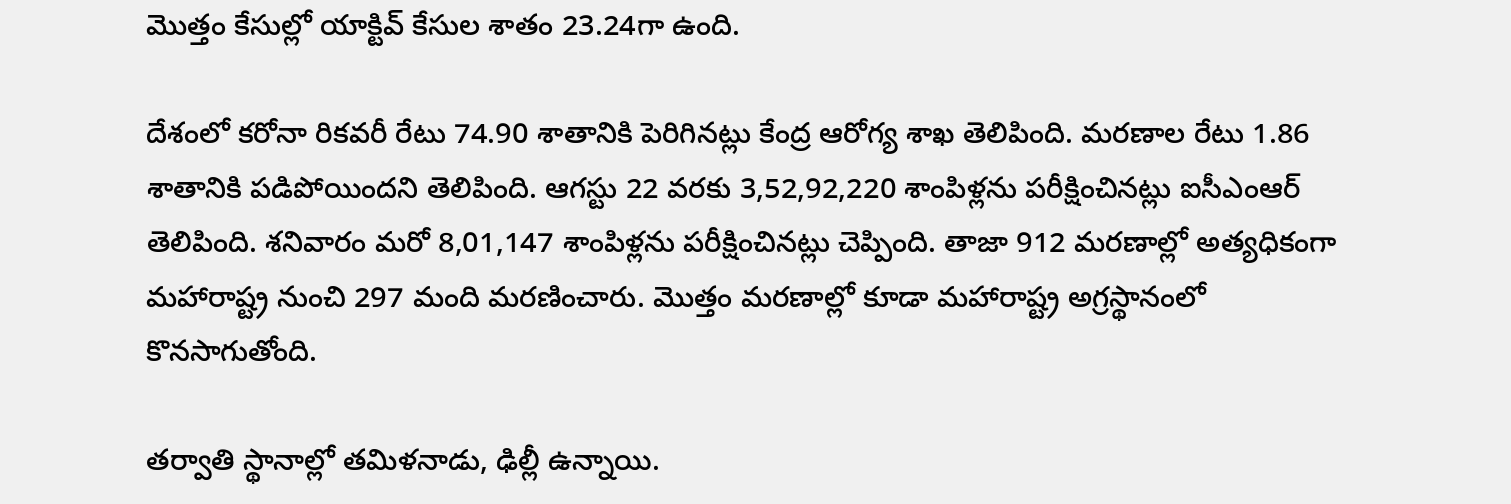మొత్తం కేసుల్లో యాక్టివ్‌ కేసుల శాతం 23.24గా ఉంది.

దేశంలో కరోనా రికవరీ రేటు 74.90 శాతానికి పెరిగినట్లు కేంద్ర ఆరోగ్య శాఖ తెలిపింది. మరణాల రేటు 1.86 శాతానికి పడిపోయిందని తెలిపింది. ఆగస్టు 22 వరకు 3,52,92,220 శాంపిళ్లను పరీక్షించినట్లు ఐసీఎంఆర్‌ తెలిపింది. శనివారం మరో 8,01,147 శాంపిళ్లను పరీక్షించినట్లు చెప్పింది. తాజా 912 మరణాల్లో అత్యధికంగా మహారాష్ట్ర నుంచి 297 మంది మరణించారు. మొత్తం మరణాల్లో కూడా మహారాష్ట్ర అగ్రస్థానంలో కొనసాగుతోంది.

తర్వాతి స్థానాల్లో తమిళనాడు, ఢిల్లీ ఉన్నాయి.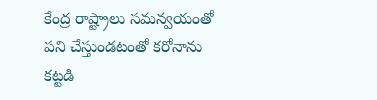కేంద్ర రాష్ట్రాలు సమన్వయంతో పని చేస్తుండటంతో కరోనాను కట్టడి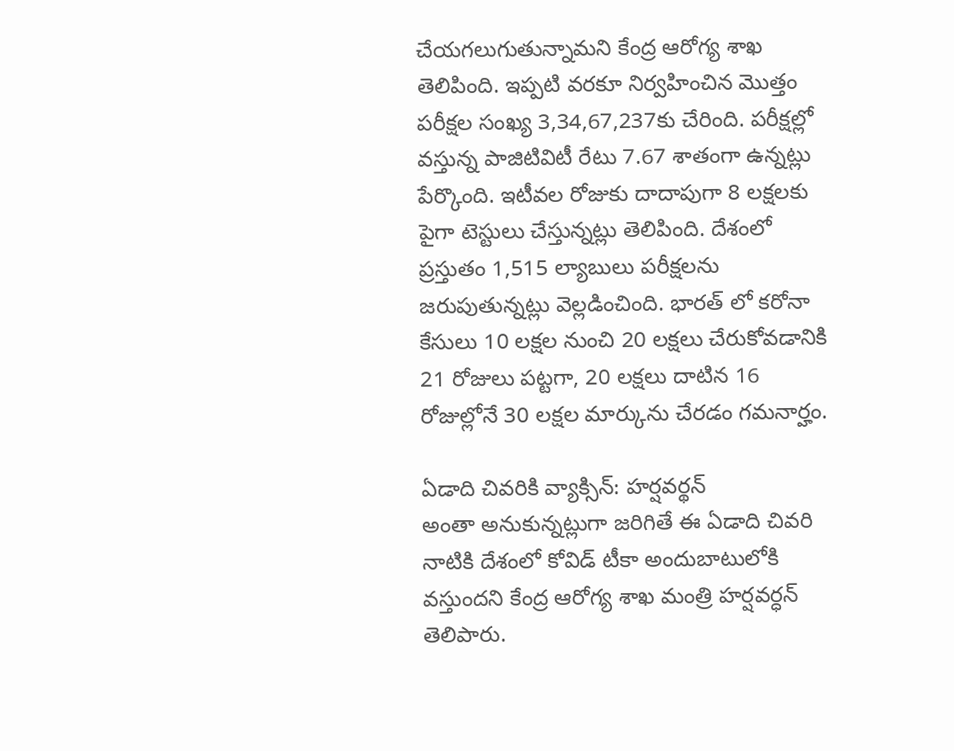చేయగలుగుతున్నామని కేంద్ర ఆరోగ్య శాఖ తెలిపింది. ఇప్పటి వరకూ నిర్వహించిన మొత్తం పరీక్షల సంఖ్య 3,34,67,237కు చేరింది. పరీక్షల్లో వస్తున్న పాజిటివిటీ రేటు 7.67 శాతంగా ఉన్నట్లు పేర్కొంది. ఇటీవల రోజుకు దాదాపుగా 8 లక్షలకు పైగా టెస్టులు చేస్తున్నట్లు తెలిపింది. దేశంలో ప్రస్తుతం 1,515 ల్యాబులు పరీక్షలను జరుపుతున్నట్లు వెల్లడించింది. భారత్‌ లో కరోనా కేసులు 10 లక్షల నుంచి 20 లక్షలు చేరుకోవడానికి 21 రోజులు పట్టగా, 20 లక్షలు దాటిన 16 రోజుల్లోనే 30 లక్షల మార్కును చేరడం గమనార్హం.

ఏడాది చివరికి వ్యాక్సిన్‌: హర్షవర్థన్‌
అంతా అనుకున్నట్లుగా జరిగితే ఈ ఏడాది చివరి నాటికి దేశంలో కోవిడ్‌ టీకా అందుబాటులోకి వస్తుందని కేంద్ర ఆరోగ్య శాఖ మంత్రి హర్షవర్ధన్‌ తెలిపారు.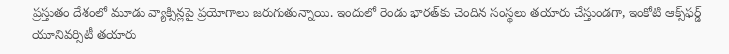ప్రస్తుతం దేశంలో మూడు వ్యాక్సిన్లపై ప్రయోగాలు జరుగుతున్నాయి. ఇందులో రెండు భారత్‌కు చెందిన సంస్థలు తయారు చేస్తుండగా, ఇంకోటి ఆక్స్‌ఫర్డ్‌ యూనివర్సిటీ తయారు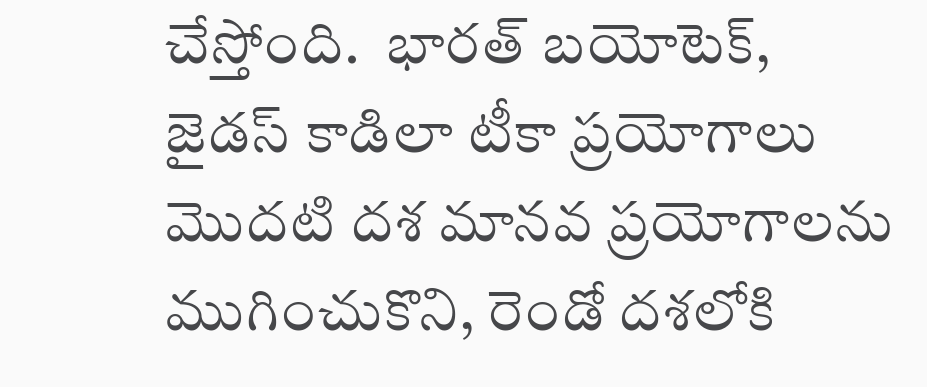చేస్తోంది.  భారత్‌ బయోటెక్, జైడస్‌ కాడిలా టీకా ప్రయోగాలు మొదటి దశ మానవ ప్రయోగాలను ముగించుకొని, రెండో దశలోకి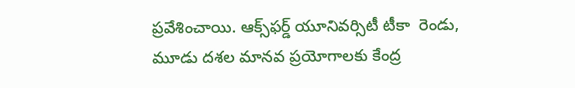ప్రవేశించాయి. ఆక్స్‌ఫర్డ్‌ యూనివర్సిటీ టీకా  రెండు, మూడు దశల మానవ ప్రయోగాలకు కేంద్ర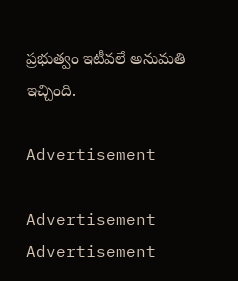ప్రభుత్వం ఇటీవలే అనుమతి ఇచ్చింది.

Advertisement

Advertisement
Advertisement